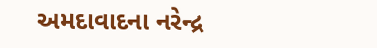અમદાવાદના નરેન્દ્ર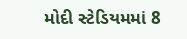મોદી સ્ટેડિયમમાં 8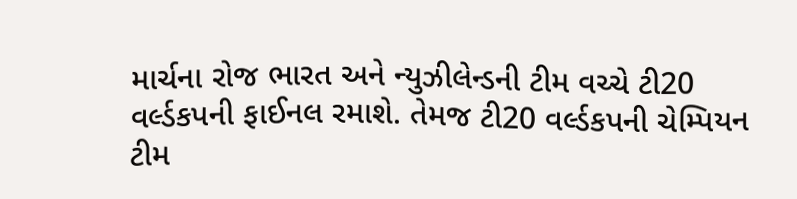માર્ચના રોજ ભારત અને ન્યુઝીલેન્ડની ટીમ વચ્ચે ટી20 વર્લ્ડકપની ફાઈનલ રમાશે. તેમજ ટી20 વર્લ્ડકપની ચેમ્પિયન ટીમ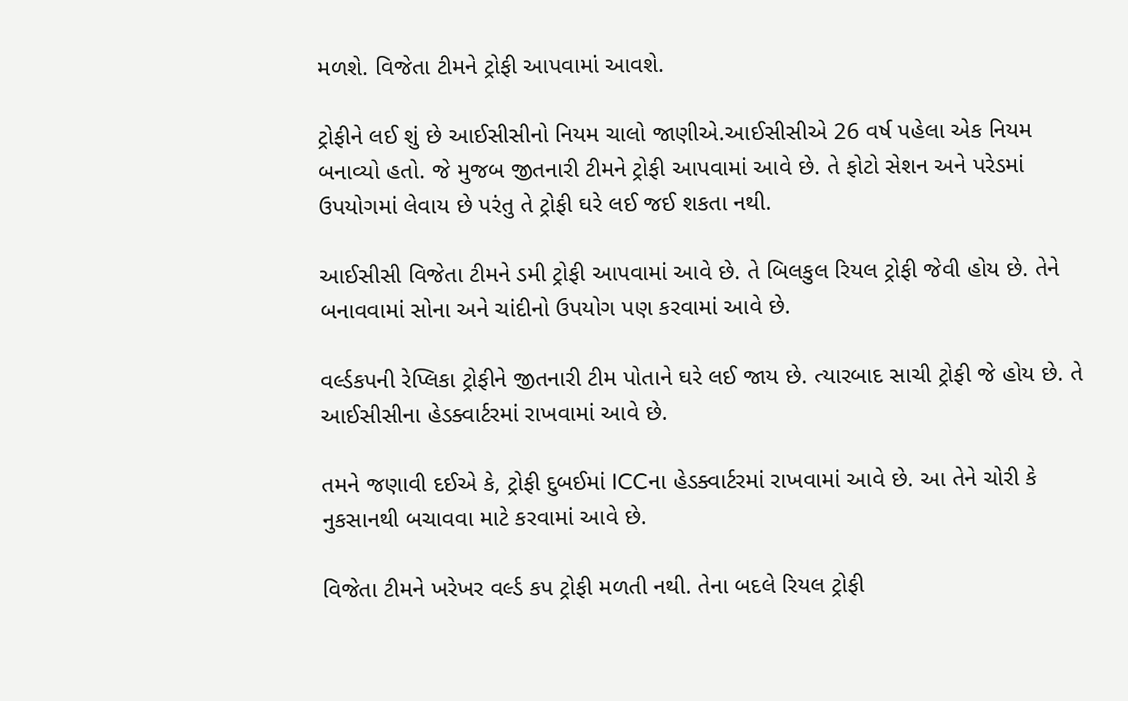મળશે. વિજેતા ટીમને ટ્રોફી આપવામાં આવશે.

ટ્રોફીને લઈ શું છે આઈસીસીનો નિયમ ચાલો જાણીએ.આઈસીસીએ 26 વર્ષ પહેલા એક નિયમ બનાવ્યો હતો. જે મુજબ જીતનારી ટીમને ટ્રોફી આપવામાં આવે છે. તે ફોટો સેશન અને પરેડમાં ઉપયોગમાં લેવાય છે પરંતુ તે ટ્રોફી ઘરે લઈ જઈ શકતા નથી.

આઈસીસી વિજેતા ટીમને ડમી ટ્રોફી આપવામાં આવે છે. તે બિલકુલ રિયલ ટ્રોફી જેવી હોય છે. તેને બનાવવામાં સોના અને ચાંદીનો ઉપયોગ પણ કરવામાં આવે છે.

વર્લ્ડકપની રેપ્લિકા ટ્રોફીને જીતનારી ટીમ પોતાને ઘરે લઈ જાય છે. ત્યારબાદ સાચી ટ્રોફી જે હોય છે. તે આઈસીસીના હેડક્વાર્ટરમાં રાખવામાં આવે છે.

તમને જણાવી દઈએ કે, ટ્રોફી દુબઈમાં ICCના હેડક્વાર્ટરમાં રાખવામાં આવે છે. આ તેને ચોરી કે નુકસાનથી બચાવવા માટે કરવામાં આવે છે.

વિજેતા ટીમને ખરેખર વર્લ્ડ કપ ટ્રોફી મળતી નથી. તેના બદલે રિયલ ટ્રોફી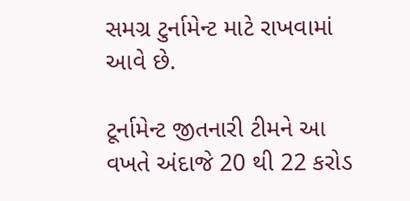સમગ્ર ટુર્નામેન્ટ માટે રાખવામાં આવે છે.

ટૂર્નામેન્ટ જીતનારી ટીમને આ વખતે અંદાજે 20 થી 22 કરોડ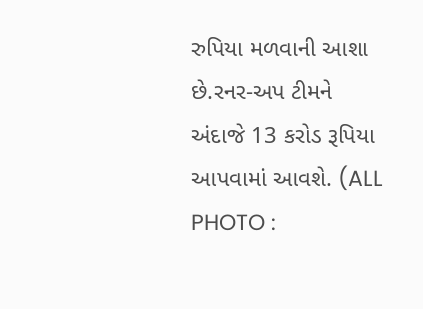રુપિયા મળવાની આશા છે.રનર-અપ ટીમને અંદાજે 13 કરોડ રૂપિયા આપવામાં આવશે. (ALL PHOTO :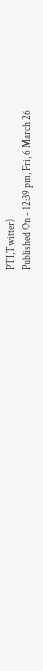PTI,Twitter)
Published On - 12:39 pm, Fri, 6 March 26